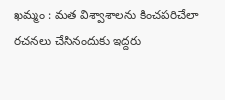ఖమ్మం : మత విశ్వాశాలను కించపరిచేలా రచనలు చేసినందుకు ఇద్దరు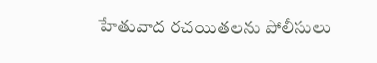హేతువాద రచయితలను పోలీసులు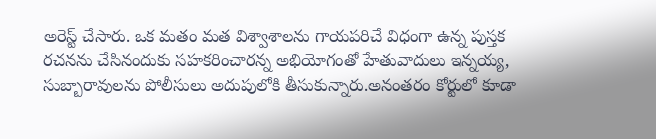అరెస్ట్ చేసారు. ఒక మతం మత విశ్వాశాలను గాయపరిచే విధంగా ఉన్న పుస్తక రచనను చేసినందుకు సహకరించారన్న అభియోగంతో హేతువాదులు ఇన్నయ్య, సుబ్బారావులను పోలీసులు అదుపులోకి తీసుకున్నారు.అనంతరం కోర్టులో కూడా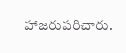హాజరుపరిచారు.